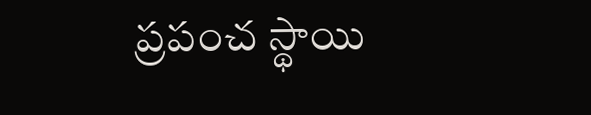ప్రపంచ స్థాయి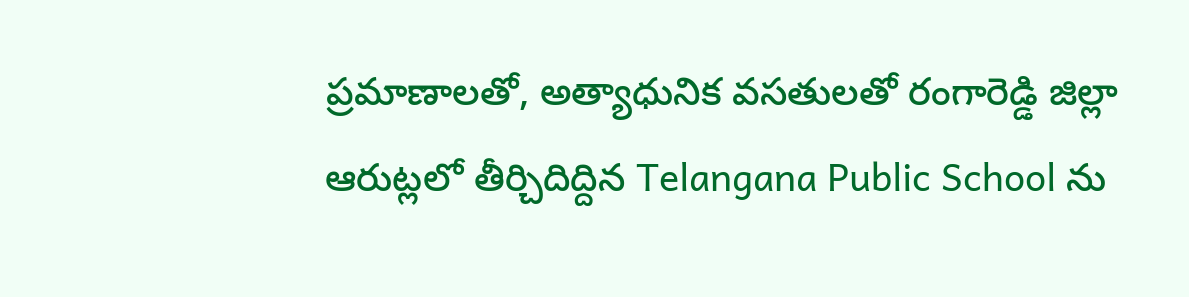ప్రమాణాలతో, అత్యాధునిక వసతులతో రంగారెడ్డి జిల్లా ఆరుట్లలో తీర్చిదిద్దిన Telangana Public School ను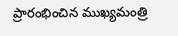ప్రారంభించిన ముఖ్యమంత్రి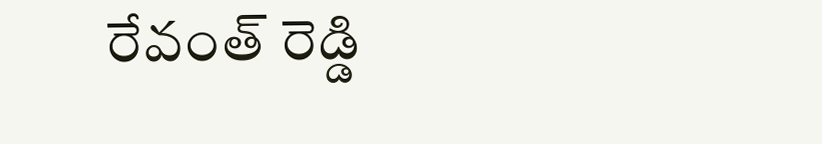రేవంత్ రెడ్డి